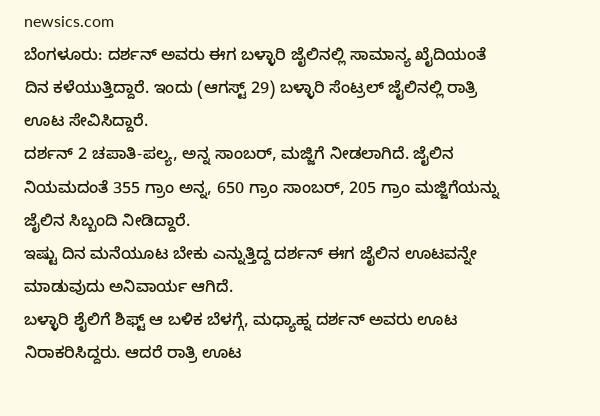newsics.com
ಬೆಂಗಳೂರು: ದರ್ಶನ್ ಅವರು ಈಗ ಬಳ್ಳಾರಿ ಜೈಲಿನಲ್ಲಿ ಸಾಮಾನ್ಯ ಖೈದಿಯಂತೆ ದಿನ ಕಳೆಯುತ್ತಿದ್ದಾರೆ. ಇಂದು (ಆಗಸ್ಟ್ 29) ಬಳ್ಳಾರಿ ಸೆಂಟ್ರಲ್ ಜೈಲಿನಲ್ಲಿ ರಾತ್ರಿ ಊಟ ಸೇವಿಸಿದ್ದಾರೆ.
ದರ್ಶನ್ 2 ಚಪಾತಿ-ಪಲ್ಯ, ಅನ್ನ ಸಾಂಬರ್, ಮಜ್ಜಿಗೆ ನೀಡಲಾಗಿದೆ. ಜೈಲಿನ ನಿಯಮದಂತೆ 355 ಗ್ರಾಂ ಅನ್ನ, 650 ಗ್ರಾಂ ಸಾಂಬರ್, 205 ಗ್ರಾಂ ಮಜ್ಜಿಗೆಯನ್ನು ಜೈಲಿನ ಸಿಬ್ಬಂದಿ ನೀಡಿದ್ದಾರೆ.
ಇಷ್ಟು ದಿನ ಮನೆಯೂಟ ಬೇಕು ಎನ್ನುತ್ತಿದ್ದ ದರ್ಶನ್ ಈಗ ಜೈಲಿನ ಊಟವನ್ನೇ ಮಾಡುವುದು ಅನಿವಾರ್ಯ ಆಗಿದೆ.
ಬಳ್ಳಾರಿ ಶೈಲಿಗೆ ಶಿಫ್ಟ್ ಆ ಬಳಿಕ ಬೆಳಗ್ಗೆ, ಮಧ್ಯಾಹ್ನ ದರ್ಶನ್ ಅವರು ಊಟ ನಿರಾಕರಿಸಿದ್ದರು. ಆದರೆ ರಾತ್ರಿ ಊಟ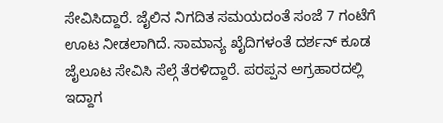ಸೇವಿಸಿದ್ದಾರೆ. ಜೈಲಿನ ನಿಗದಿತ ಸಮಯದಂತೆ ಸಂಜೆ 7 ಗಂಟೆಗೆ ಊಟ ನೀಡಲಾಗಿದೆ. ಸಾಮಾನ್ಯ ಖೈದಿಗಳಂತೆ ದರ್ಶನ್ ಕೂಡ ಜೈಲೂಟ ಸೇವಿಸಿ ಸೆಲ್ಗೆ ತೆರಳಿದ್ದಾರೆ. ಪರಪ್ಪನ ಅಗ್ರಹಾರದಲ್ಲಿ ಇದ್ದಾಗ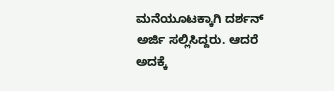ಮನೆಯೂಟಕ್ಕಾಗಿ ದರ್ಶನ್ ಅರ್ಜಿ ಸಲ್ಲಿಸಿದ್ದರು. ಆದರೆ ಅದಕ್ಕೆ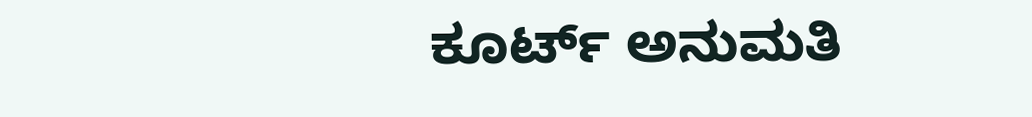ಕೂರ್ಟ್ ಅನುಮತಿ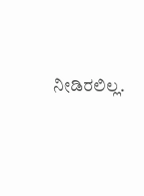ನೀಡಿರಲಿಲ್ಲ.